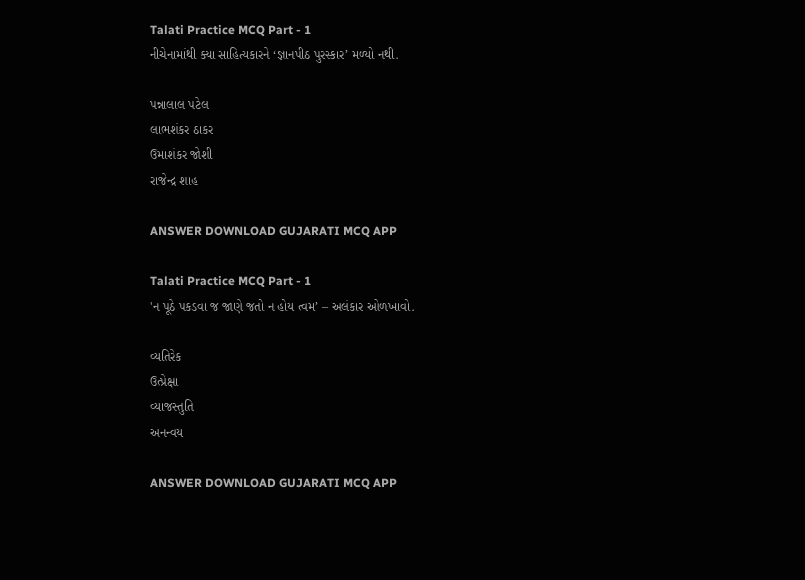Talati Practice MCQ Part - 1
નીચેનામાંથી ક્યા સાહિત્યકારને ‘જ્ઞાનપીઠ પુરસ્કાર’ મળ્યો નથી.

પન્નાલાલ પટેલ
લાભશંકર ઠાકર
ઉમાશંકર જોશી
રાજેન્દ્ર શાહ

ANSWER DOWNLOAD GUJARATI MCQ APP

Talati Practice MCQ Part - 1
'ન પૂઠે પકડવા જ જાણે જતો ન હોય ત્વમ’ – અલંકાર ઓળખાવો.

વ્યતિરેક
ઉત્પ્રેક્ષા
વ્યાજસ્તુતિ
અનન્વય

ANSWER DOWNLOAD GUJARATI MCQ APP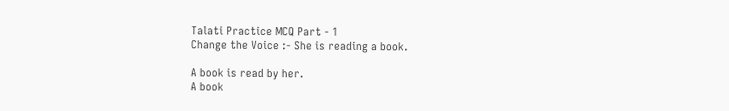Talati Practice MCQ Part - 1
Change the Voice :- She is reading a book.

A book is read by her.
A book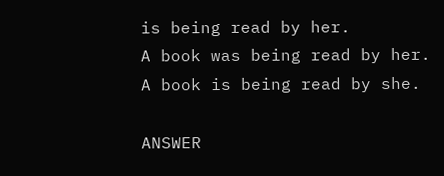is being read by her.
A book was being read by her.
A book is being read by she.

ANSWER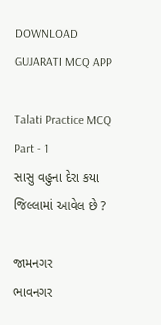DOWNLOAD GUJARATI MCQ APP

Talati Practice MCQ Part - 1
સાસુ વહુના દેરા કયા જિલ્લામાં આવેલ છે ?

જામનગર
ભાવનગર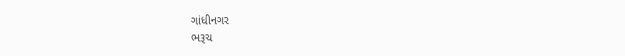ગાંધીનગર
ભરૂચ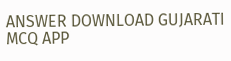ANSWER DOWNLOAD GUJARATI MCQ APP